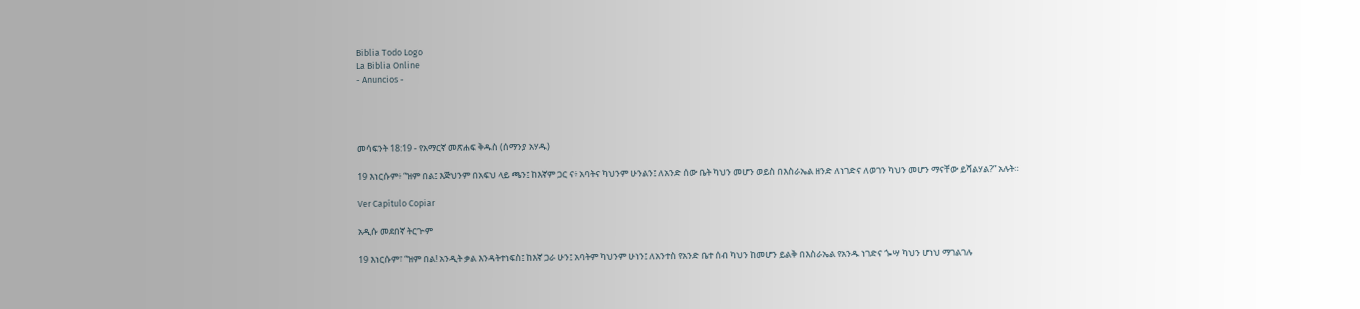Biblia Todo Logo
La Biblia Online
- Anuncios -




መሳፍንት 18:19 - የአማርኛ መጽሐፍ ቅዱስ (ሰማንያ አሃዱ)

19 እነርሱም፥ “ዝም በል፤ እጅህንም በአፍህ ላይ ጫን፤ ከእኛም ጋር ና፥ አባትና ካህንም ሁንልን፤ ለአንድ ሰው ቤት ካህን መሆን ወይስ በእስራኤል ዘንድ ለነገድና ለወገን ካህን መሆን ማናቸው ይሻልሃል?” አሉት።

Ver Capítulo Copiar

አዲሱ መደበኛ ትርጒም

19 እነርሱም፣ “ዝም በል! አንዲት ቃል እንዳትተነፍስ፤ ከእኛ ጋራ ሁን፤ አባትም ካህንም ሁነን፤ ለአንተስ የአንድ ቤተ ሰብ ካህን ከመሆን ይልቅ በእስራኤል የአንዱ ነገድና ጐሣ ካህን ሆነህ ማገልገሉ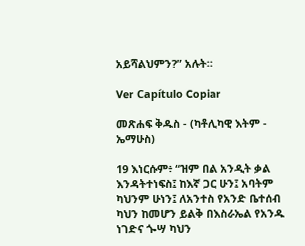አይሻልህምን?” አሉት።

Ver Capítulo Copiar

መጽሐፍ ቅዱስ - (ካቶሊካዊ እትም - ኤማሁስ)

19 እነርሱም፥ “ዝም በል አንዲት ቃል እንዳትተነፍስ፤ ከእኛ ጋር ሁን፤ አባትም ካህንም ሁነን፤ ለአንተስ የአንድ ቤተሰብ ካህን ከመሆን ይልቅ በእስራኤል የአንዱ ነገድና ጐሣ ካህን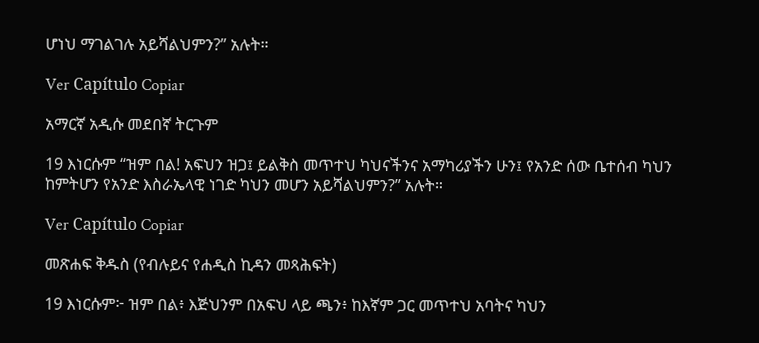ሆነህ ማገልገሉ አይሻልህምን?” አሉት።

Ver Capítulo Copiar

አማርኛ አዲሱ መደበኛ ትርጉም

19 እነርሱም “ዝም በል! አፍህን ዝጋ፤ ይልቅስ መጥተህ ካህናችንና አማካሪያችን ሁን፤ የአንድ ሰው ቤተሰብ ካህን ከምትሆን የአንድ እስራኤላዊ ነገድ ካህን መሆን አይሻልህምን?” አሉት።

Ver Capítulo Copiar

መጽሐፍ ቅዱስ (የብሉይና የሐዲስ ኪዳን መጻሕፍት)

19 እነርሱም፦ ዝም በል፥ እጅህንም በአፍህ ላይ ጫን፥ ከእኛም ጋር መጥተህ አባትና ካህን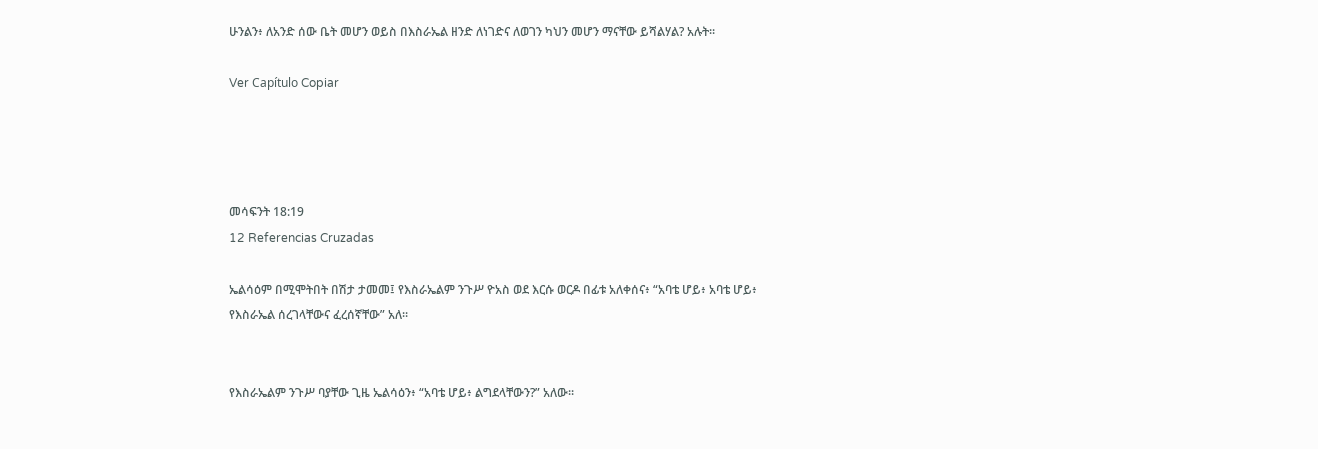ሁንልን፥ ለአንድ ሰው ቤት መሆን ወይስ በእስራኤል ዘንድ ለነገድና ለወገን ካህን መሆን ማናቸው ይሻልሃል? አሉት።

Ver Capítulo Copiar




መሳፍንት 18:19
12 Referencias Cruzadas

ኤልሳዕም በሚሞትበት በሽታ ታመመ፤ የእስራኤልም ንጉሥ ዮአስ ወደ እርሱ ወርዶ በፊቱ አለቀሰና፥ “አባቴ ሆይ፥ አባቴ ሆይ፥ የእስራኤል ሰረገላቸውና ፈረሰኛቸው” አለ።


የእስራኤልም ንጉሥ ባያቸው ጊዜ ኤልሳዕን፥ “አባቴ ሆይ፥ ልግደላቸውን?” አለው።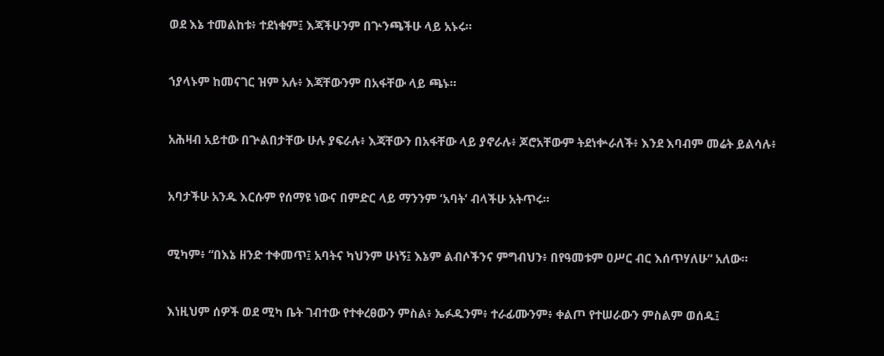ወደ እኔ ተመልከቱ፥ ተደነቁም፤ እጃችሁንም በጕንጫችሁ ላይ አኑሩ።


ኀያላኑም ከመናገር ዝም አሉ፥ እጃቸውንም በአፋቸው ላይ ጫኑ።


አሕዛብ አይተው በጕልበታቸው ሁሉ ያፍራሉ፥ እጃቸውን በአፋቸው ላይ ያኖራሉ፥ ጆሮአቸውም ትደነቍራለች፥ እንደ እባብም መሬት ይልሳሉ፥


አባታችሁ አንዱ እርሱም የሰማዩ ነውና በምድር ላይ ማንንም ‘አባት’ ብላችሁ አትጥሩ።


ሚካም፥ “በእኔ ዘንድ ተቀመጥ፤ አባትና ካህንም ሁነኝ፤ እኔም ልብሶችንና ምግብህን፥ በየዓመቱም ዐሥር ብር እሰጥሃለሁ” አለው።


እነዚህም ሰዎች ወደ ሚካ ቤት ገብተው የተቀረፀውን ምስል፥ ኤፉዱንም፥ ተራፊሙንም፥ ቀልጦ የተሠራውን ምስልም ወሰዱ፤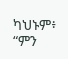ካህኑም፥ “ምን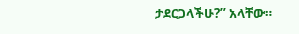ታደርጋላችሁ?” አላቸው።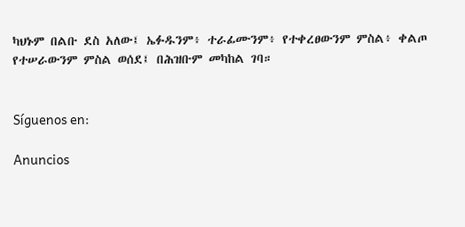ካህኑም በልቡ ደስ አለው፤ ኤፉዱንም፥ ተራፊሙንም፥ የተቀረፀውንም ምስል፥ ቀልጦ የተሠራውንም ምስል ወሰደ፤ በሕዝቡም መካከል ገባ።


Síguenos en:

Anuncios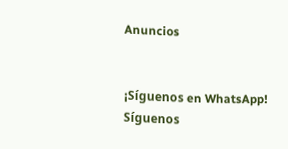Anuncios


¡Síguenos en WhatsApp! Síguenos